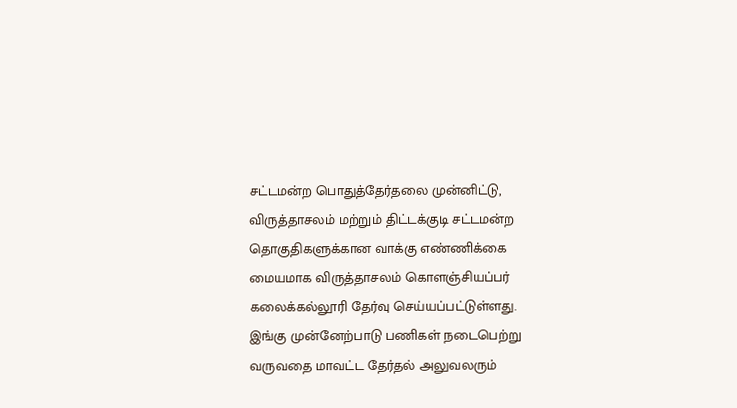சட்டமன்ற பொதுத்தேர்தலை முன்னிட்டு, விருத்தாசலம் மற்றும் திட்டக்குடி சட்டமன்ற தொகுதிகளுக்கான வாக்கு எண்ணிக்கை மையமாக விருத்தாசலம் கொளஞ்சியப்பர் கலைக்கல்லூரி தேர்வு செய்யப்பட்டுள்ளது. இங்கு முன்னேற்பாடு பணிகள் நடைபெற்று வருவதை மாவட்ட தேர்தல் அலுவலரும்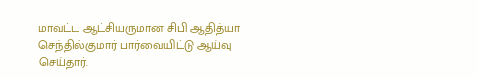மாவட்ட ஆட்சியருமான சிபி ஆதித்யா செந்தில்குமார் பார்வையிட்டு ஆய்வு செய்தார்.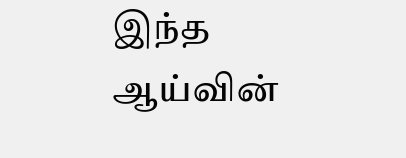இந்த ஆய்வின்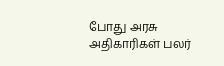போது அரசு அதிகாரிகள் பலர்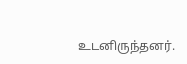உடனிருந்தனர்.